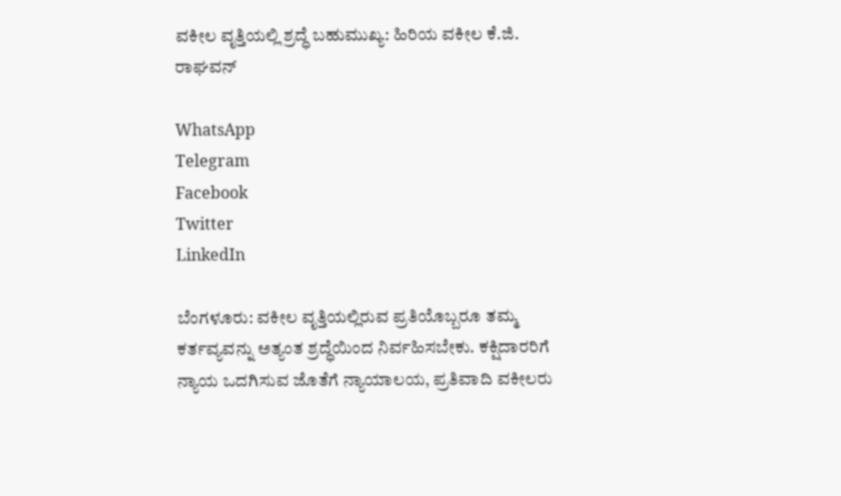ವಕೀಲ ವೃತ್ತಿಯಲ್ಲಿ ಶ್ರದ್ಧೆ ಬಹುಮುಖ್ಯ: ಹಿರಿಯ ವಕೀಲ ಕೆ.ಜಿ. ರಾಘವನ್

WhatsApp
Telegram
Facebook
Twitter
LinkedIn

ಬೆಂಗಳೂರು: ವಕೀಲ ವೃತ್ತಿಯಲ್ಲಿರುವ ಪ್ರತಿಯೊಬ್ಬರೂ ತಮ್ಮ ಕರ್ತವ್ಯವನ್ನು ಅತ್ಯಂತ ಶ್ರದ್ಧೆಯಿಂದ ನಿರ್ವಹಿಸಬೇಕು. ಕಕ್ಷಿದಾರರಿಗೆ ನ್ಯಾಯ ಒದಗಿಸುವ ಜೊತೆಗೆ ನ್ಯಾಯಾಲಯ, ಪ್ರತಿವಾದಿ ವಕೀಲರು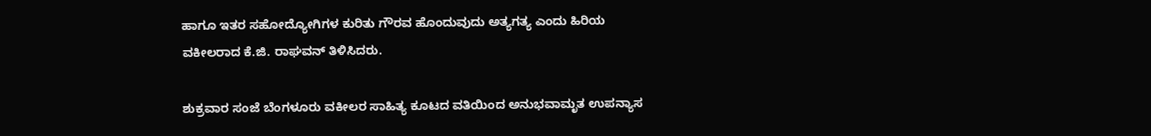ಹಾಗೂ ಇತರ ಸಹೋದ್ಯೋಗಿಗಳ ಕುರಿತು ಗೌರವ ಹೊಂದುವುದು ಅತ್ಯಗತ್ಯ ಎಂದು ಹಿರಿಯ ವಕೀಲರಾದ ಕೆ.ಜಿ. ರಾಘವನ್ ತಿಳಿಸಿದರು.

ಶುಕ್ರವಾರ ಸಂಜೆ ಬೆಂಗಳೂರು ವಕೀಲರ ಸಾಹಿತ್ಯ ಕೂಟದ ವತಿಯಿಂದ ಅನುಭವಾಮೃತ ಉಪನ್ಯಾಸ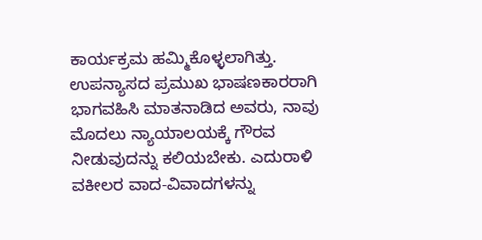ಕಾರ್ಯಕ್ರಮ ಹಮ್ಮಿಕೊಳ್ಳಲಾಗಿತ್ತು. ಉಪನ್ಯಾಸದ ಪ್ರಮುಖ ಭಾಷಣಕಾರರಾಗಿ ಭಾಗವಹಿಸಿ ಮಾತನಾಡಿದ ಅವರು, ನಾವು ಮೊದಲು ನ್ಯಾಯಾಲಯಕ್ಕೆ ಗೌರವ ನೀಡುವುದನ್ನು ಕಲಿಯಬೇಕು. ಎದುರಾಳಿ ವಕೀಲರ ವಾದ-ವಿವಾದಗಳನ್ನು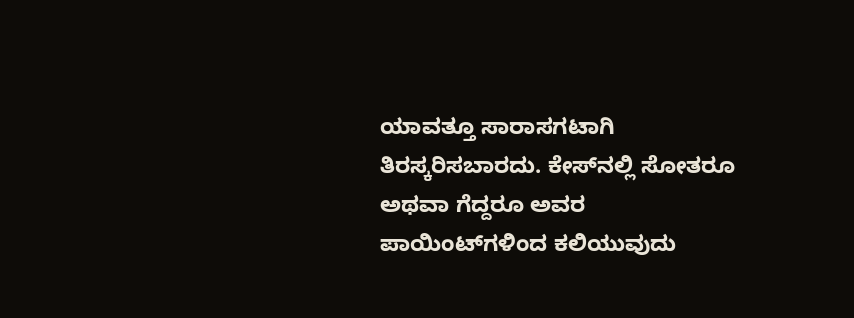ಯಾವತ್ತೂ ಸಾರಾಸಗಟಾಗಿ ತಿರಸ್ಕರಿಸಬಾರದು. ಕೇಸ್‌ನಲ್ಲಿ ಸೋತರೂ ಅಥವಾ ಗೆದ್ದರೂ ಅವರ ಪಾಯಿಂಟ್‌ಗಳಿಂದ ಕಲಿಯುವುದು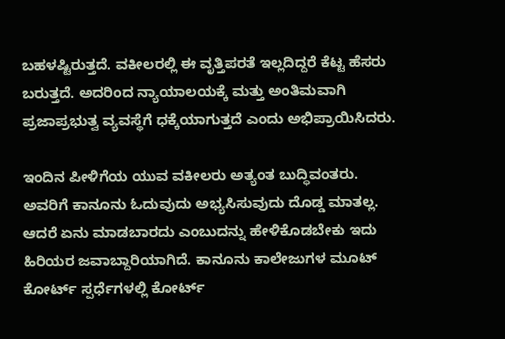ಬಹಳಷ್ಟಿರುತ್ತದೆ. ವಕೀಲರಲ್ಲಿ ಈ ವೃತ್ತಿಪರತೆ ಇಲ್ಲದಿದ್ದರೆ ಕೆಟ್ಟ ಹೆಸರು ಬರುತ್ತದೆ. ಅದರಿಂದ ನ್ಯಾಯಾಲಯಕ್ಕೆ ಮತ್ತು ಅಂತಿಮವಾಗಿ ಪ್ರಜಾಪ್ರಭುತ್ವ ವ್ಯವಸ್ಥೆಗೆ ಧಕ್ಕೆಯಾಗುತ್ತದೆ ಎಂದು ಅಭಿಪ್ರಾಯಿಸಿದರು.

ಇಂದಿನ ಪೀಳಿಗೆಯ ಯುವ ವಕೀಲರು ಅತ್ಯಂತ ಬುದ್ಧಿವಂತರು. ಅವರಿಗೆ ಕಾನೂನು ಓದುವುದು ಅಭ್ಯಸಿಸುವುದು ದೊಡ್ಡ ಮಾತಲ್ಲ. ಆದರೆ ಏನು ಮಾಡಬಾರದು ಎಂಬುದನ್ನು ಹೇಳಿಕೊಡಬೇಕು ಇದು ಹಿರಿಯರ ಜವಾಬ್ದಾರಿಯಾಗಿದೆ. ಕಾನೂನು ಕಾಲೇಜುಗಳ ಮೂಟ್ ಕೋರ್ಟ್ ಸ್ಪರ್ಧೆಗಳಲ್ಲಿ ಕೋರ್ಟ್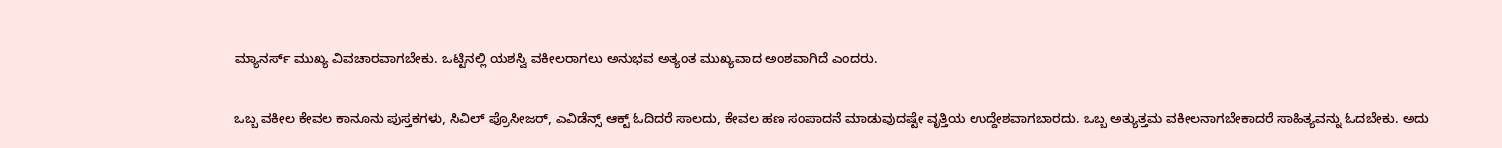ಮ್ಯಾನರ್ಸ್ ಮುಖ್ಯ ವಿವಚಾರವಾಗಬೇಕು. ಒಟ್ಟಿನಲ್ಲಿ ಯಶಸ್ವಿ ವಕೀಲರಾಗಲು ಅನುಭವ ಅತ್ಯಂತ ಮುಖ್ಯವಾದ ಅಂಶವಾಗಿದೆ ಎಂದರು.

ಒಬ್ಬ ವಕೀಲ ಕೇವಲ ಕಾನೂನು ಪುಸ್ತಕಗಳು, ಸಿವಿಲ್ ಪ್ರೊಸೀಜರ್, ಎವಿಡೆನ್ಸ್ ಆಕ್ಟ್ ಓದಿದರೆ ಸಾಲದು, ಕೇವಲ ಹಣ ಸಂಪಾದನೆ ಮಾಡುವುದಷ್ಟೇ ವೃತ್ತಿಯ ಉದ್ದೇಶವಾಗಬಾರದು. ಒಬ್ಬ ಅತ್ಯುತ್ತಮ ವಕೀಲನಾಗಬೇಕಾದರೆ ಸಾಹಿತ್ಯವನ್ನು ಓದಬೇಕು. ಅದು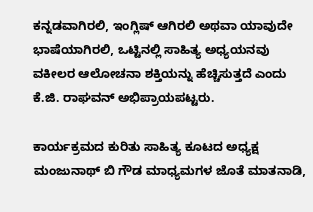ಕನ್ನಡವಾಗಿರಲಿ, ಇಂಗ್ಲಿಷ್ ಆಗಿರಲಿ ಅಥವಾ ಯಾವುದೇ ಭಾಷೆಯಾಗಿರಲಿ, ಒಟ್ಟಿನಲ್ಲಿ ಸಾಹಿತ್ಯ ಅಧ್ಯಯನವು ವಕೀಲರ ಆಲೋಚನಾ ಶಕ್ತಿಯನ್ನು ಹೆಚ್ಚಿಸುತ್ತದೆ ಎಂದು ಕೆ.ಜಿ. ರಾಘವನ್ ಅಭಿಪ್ರಾಯಪಟ್ಟರು.

ಕಾರ್ಯಕ್ರಮದ ಕುರಿತು ಸಾಹಿತ್ಯ ಕೂಟದ ಅಧ್ಯಕ್ಷ ಮಂಜುನಾಥ್ ಬಿ ಗೌಡ ಮಾಧ್ಯಮಗಳ ಜೊತೆ ಮಾತನಾಡಿ,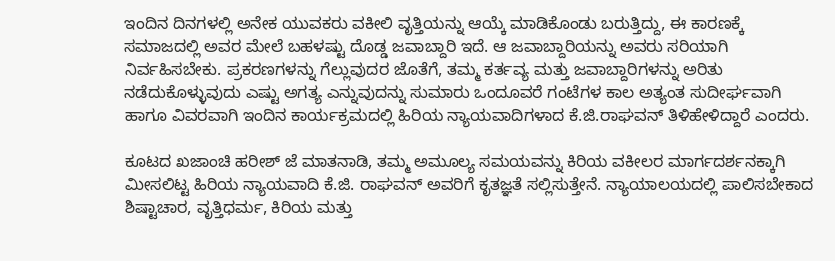ಇಂದಿನ ದಿನಗಳಲ್ಲಿ ಅನೇಕ ಯುವಕರು ವಕೀಲಿ ವೃತ್ತಿಯನ್ನು ಆಯ್ಕೆ ಮಾಡಿಕೊಂಡು ಬರುತ್ತಿದ್ದು, ಈ ಕಾರಣಕ್ಕೆ ಸಮಾಜದಲ್ಲಿ ಅವರ ಮೇಲೆ ಬಹಳಷ್ಟು ದೊಡ್ಡ ಜವಾಬ್ದಾರಿ ಇದೆ. ಆ ಜವಾಬ್ದಾರಿಯನ್ನು ಅವರು ಸರಿಯಾಗಿ ನಿರ್ವಹಿಸಬೇಕು. ಪ್ರಕರಣಗಳನ್ನು ಗೆಲ್ಲುವುದರ ಜೊತೆಗೆ, ತಮ್ಮ ಕರ್ತವ್ಯ ಮತ್ತು ಜವಾಬ್ದಾರಿಗಳನ್ನು ಅರಿತು ನಡೆದುಕೊಳ್ಳುವುದು ಎಷ್ಟು ಅಗತ್ಯ ಎನ್ನುವುದನ್ನು ಸುಮಾರು ಒಂದೂವರೆ ಗಂಟೆಗಳ ಕಾಲ ಅತ್ಯಂತ ಸುದೀರ್ಘವಾಗಿ ಹಾಗೂ ವಿವರವಾಗಿ ಇಂದಿನ ಕಾರ್ಯಕ್ರಮದಲ್ಲಿ ಹಿರಿಯ ನ್ಯಾಯವಾದಿಗಳಾದ ಕೆ.ಜಿ.ರಾಘವನ್ ತಿಳಿಹೇಳಿದ್ದಾರೆ ಎಂದರು.

ಕೂಟದ ಖಜಾಂಚಿ ಹರೀಶ್ ಜೆ ಮಾತನಾಡಿ, ತಮ್ಮ ಅಮೂಲ್ಯ ಸಮಯವನ್ನು ಕಿರಿಯ ವಕೀಲರ ಮಾರ್ಗದರ್ಶನಕ್ಕಾಗಿ ಮೀಸಲಿಟ್ಟ ಹಿರಿಯ ನ್ಯಾಯವಾದಿ ಕೆ.ಜಿ. ರಾಘವನ್ ಅವರಿಗೆ ಕೃತಜ್ಞತೆ ಸಲ್ಲಿಸುತ್ತೇನೆ. ನ್ಯಾಯಾಲಯದಲ್ಲಿ ಪಾಲಿಸಬೇಕಾದ ಶಿಷ್ಟಾಚಾರ, ವೃತ್ತಿಧರ್ಮ, ಕಿರಿಯ ಮತ್ತು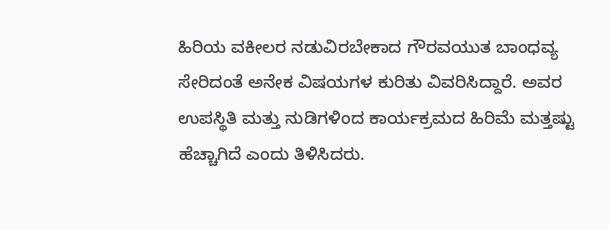ಹಿರಿಯ ವಕೀಲರ ನಡುವಿರಬೇಕಾದ ಗೌರವಯುತ ಬಾಂಧವ್ಯ ಸೇರಿದಂತೆ ಅನೇಕ ವಿಷಯಗಳ ಕುರಿತು ವಿವರಿಸಿದ್ದಾರೆ. ಅವರ ಉಪಸ್ಥಿತಿ ಮತ್ತು ನುಡಿಗಳಿಂದ ಕಾರ್ಯಕ್ರಮದ ಹಿರಿಮೆ ಮತ್ತಷ್ಟು ಹೆಚ್ಚಾಗಿದೆ ಎಂದು ತಿಳಿಸಿದರು.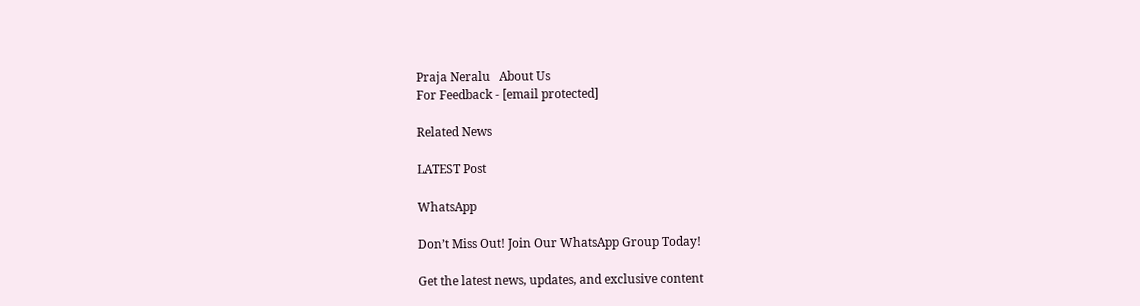Praja Neralu   About Us
For Feedback - [email protected]

Related News

LATEST Post

WhatsApp

Don’t Miss Out! Join Our WhatsApp Group Today!

Get the latest news, updates, and exclusive content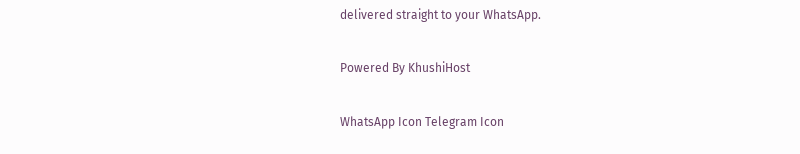delivered straight to your WhatsApp.

Powered By KhushiHost

WhatsApp Icon Telegram Icon